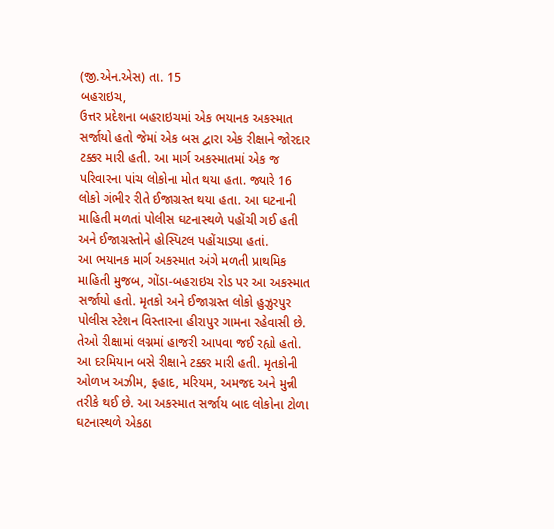(જી.એન.એસ) તા. 15
બહરાઇચ,
ઉત્તર પ્રદેશના બહરાઇચમાં એક ભયાનક અકસ્માત સર્જાયો હતો જેમાં એક બસ દ્વારા એક રીક્ષાને જોરદાર ટક્કર મારી હતી. આ માર્ગ અકસ્માતમાં એક જ પરિવારના પાંચ લોકોના મોત થયા હતા. જ્યારે 16 લોકો ગંભીર રીતે ઈજાગ્રસ્ત થયા હતા. આ ઘટનાની માહિતી મળતાં પોલીસ ઘટનાસ્થળે પહોંચી ગઈ હતી અને ઈજાગ્રસ્તોને હોસ્પિટલ પહોંચાડ્યા હતાં.
આ ભયાનક માર્ગ અકસ્માત અંગે મળતી પ્રાથમિક માહિતી મુજબ, ગોંડા-બહરાઇચ રોડ પર આ અકસ્માત સર્જાયો હતો. મૃતકો અને ઈજાગ્રસ્ત લોકો હુઝુરપુર પોલીસ સ્ટેશન વિસ્તારના હીરાપુર ગામના રહેવાસી છે. તેઓ રીક્ષામાં લગ્નમાં હાજરી આપવા જઈ રહ્યો હતો. આ દરમિયાન બસે રીક્ષાને ટક્કર મારી હતી. મૃતકોની ઓળખ અઝીમ, ફહાદ, મરિયમ, અમજદ અને મુન્ની તરીકે થઈ છે. આ અકસ્માત સર્જાય બાદ લોકોના ટોળા ઘટનાસ્થળે એકઠા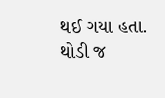થઈ ગયા હતા. થોડી જ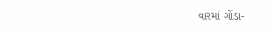વારમાં ગોંડા-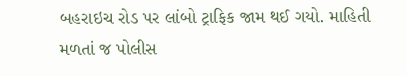બહરાઇચ રોડ પર લાંબો ટ્રાફિક જામ થઈ ગયો. માહિતી મળતાં જ પોલીસ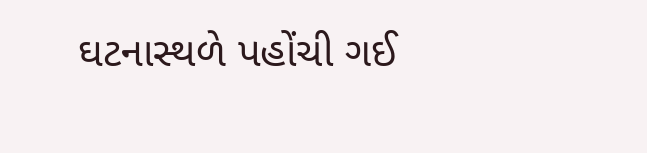ઘટનાસ્થળે પહોંચી ગઈ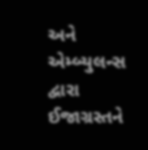અને એમ્બ્યુલન્સ દ્વારા ઈજાગ્રસ્તને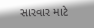સારવાર માટે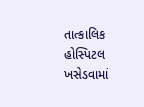તાત્કાલિક હોસ્પિટલ ખસેડવામાં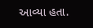આવ્યા હતા.